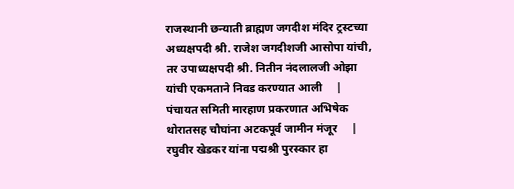राजस्थानी छन्याती ब्राह्मण जगदीश मंदिर ट्रस्टच्या अध्यक्षपदी श्री. राजेश जगदीशजी आसोपा यांची, तर उपाध्यक्षपदी श्री. नितीन नंदलालजी ओझा यांची एकमताने निवड करण्यात आली     |      पंचायत समिती मारहाण प्रकरणात अभिषेक थोरातसह चौघांना अटकपूर्व जामीन मंजूर     |      रघुवीर खेडकर यांना पद्मश्री पुरस्कार हा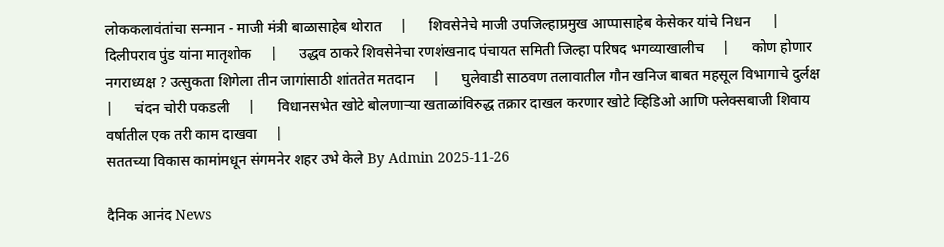लोककलावंतांचा सन्मान - माजी मंत्री बाळासाहेब थोरात     |      शिवसेनेचे माजी उपजिल्हाप्रमुख आप्पासाहेब केसेकर यांचे निधन      |      दिलीपराव पुंड यांना मातृशोक     |      उद्धव ठाकरे शिवसेनेचा रणशंखनाद पंचायत समिती जिल्हा परिषद भगव्याखालीच     |      कोण होणार नगराध्यक्ष ? उत्सुकता शिगेला तीन जागांसाठी शांततेत मतदान     |      घुलेवाडी साठवण तलावातील गौन खनिज बाबत महसूल विभागाचे दुर्लक्ष     |      चंदन चोरी पकडली     |      विधानसभेत खोटे बोलणाऱ्या खताळांविरुद्ध तक्रार दाखल करणार खोटे व्हिडिओ आणि फ्लेक्सबाजी शिवाय वर्षातील एक तरी काम दाखवा     |
सततच्या विकास कामांमधून संगमनेर शहर उभे केले By Admin 2025-11-26

दैनिक आनंद News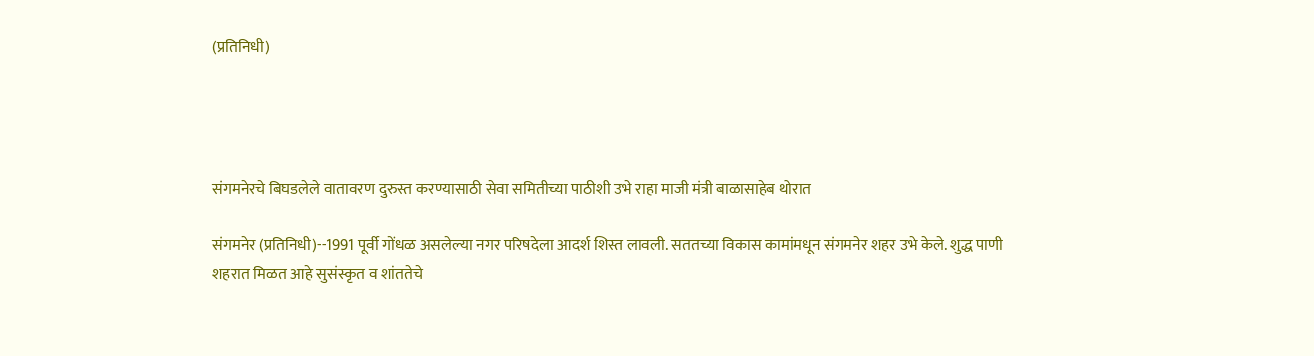(प्रतिनिधी)




संगमनेरचे बिघडलेले वातावरण दुरुस्त करण्यासाठी सेवा समितीच्या पाठीशी उभे राहा माजी मंत्री बाळासाहेब थोरात

संगमनेर (प्रतिनिधी)--1991 पूर्वी गोंधळ असलेल्या नगर परिषदेला आदर्श शिस्त लावली. सततच्या विकास कामांमधून संगमनेर शहर उभे केले. शुद्ध पाणी शहरात मिळत आहे सुसंस्कृत व शांततेचे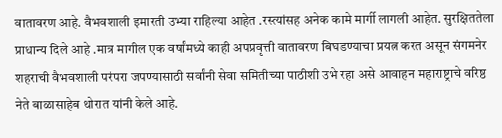वातावरण आहे. वैभवशाली इमारती उभ्या राहिल्या आहेत .रस्त्यांसह अनेक कामे मार्गी लागली आहेत. सुरक्षिततेला प्राधान्य दिले आहे .मात्र मागील एक वर्षांमध्ये काही अपप्रवृत्ती वातावरण बिघडण्याचा प्रयत्न करत असून संगमनेर शहराची वैभवशाली परंपरा जपण्यासाठी सर्वांनी सेवा समितीच्या पाठीशी उभे रहा असे आवाहन महाराष्ट्राचे वरिष्ठ नेते बाळासाहेब थोरात यांनी केले आहे.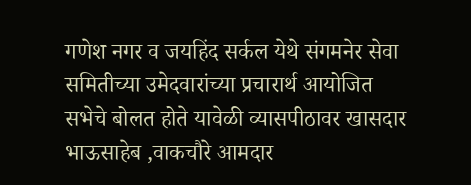गणेश नगर व जयहिंद सर्कल येथे संगमनेर सेवा समितीच्या उमेदवारांच्या प्रचारार्थ आयोजित सभेचे बोलत होते यावेळी व्यासपीठावर खासदार भाऊसाहेब ,वाकचौरे आमदार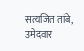सत्यजित तांबे, उमेदवार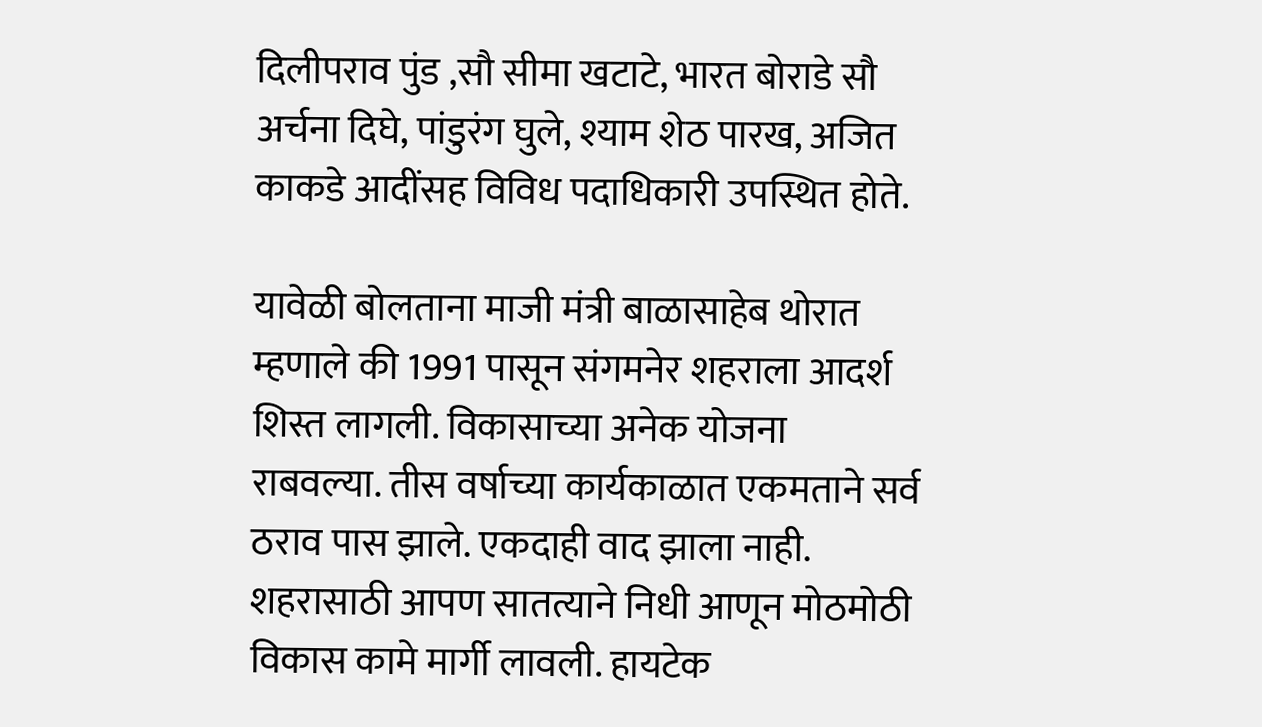दिलीपराव पुंड ,सौ सीमा खटाटे, भारत बोराडे सौ अर्चना दिघे, पांडुरंग घुले, श्याम शेठ पारख, अजित काकडे आदींसह विविध पदाधिकारी उपस्थित होते.

यावेळी बोलताना माजी मंत्री बाळासाहेब थोरात म्हणाले की 1991 पासून संगमनेर शहराला आदर्श शिस्त लागली. विकासाच्या अनेक योजना राबवल्या. तीस वर्षाच्या कार्यकाळात एकमताने सर्व ठराव पास झाले. एकदाही वाद झाला नाही. शहरासाठी आपण सातत्याने निधी आणून मोठमोठी विकास कामे मार्गी लावली. हायटेक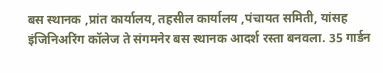बस स्थानक ,प्रांत कार्यालय, तहसील कार्यालय ,पंचायत समिती, यांसह इंजिनिअरिंग कॉलेज ते संगमनेर बस स्थानक आदर्श रस्ता बनवला. 35 गार्डन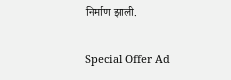निर्माण झाली.

Special Offer Ad